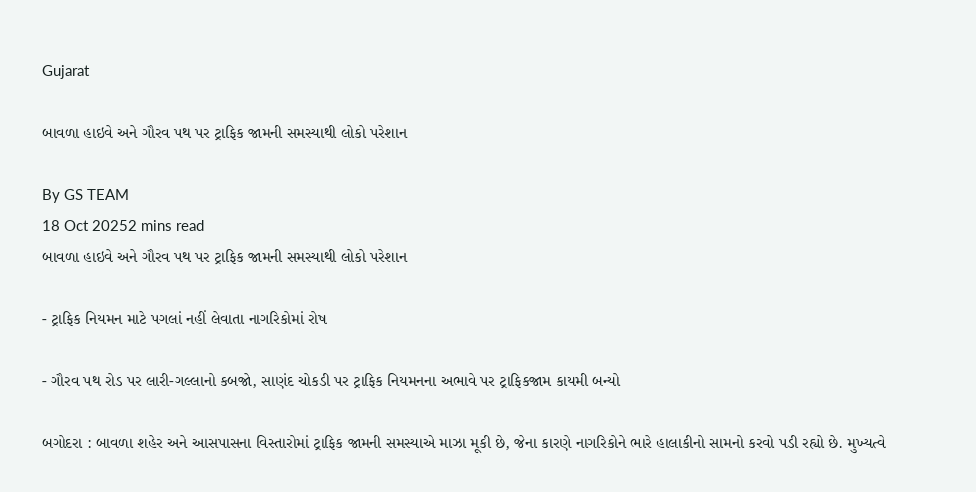Gujarat

બાવળા હાઇવે અને ગૌરવ પથ પર ટ્રાફિક જામની સમસ્યાથી લોકો પરેશાન

By GS TEAM
18 Oct 20252 mins read
બાવળા હાઇવે અને ગૌરવ પથ પર ટ્રાફિક જામની સમસ્યાથી લોકો પરેશાન

- ટ્રાફિક નિયમન માટે પગલાં નહીં લેવાતા નાગરિકોમાં રોષ

- ગૌરવ પથ રોડ પર લારી-ગલ્લાનો કબજો, સાણંદ ચોકડી પર ટ્રાફિક નિયમનના અભાવે પર ટ્રાફિકજામ કાયમી બન્યો

બગોદરા : બાવળા શહેર અને આસપાસના વિસ્તારોમાં ટ્રાફિક જામની સમસ્યાએ માઝા મૂકી છે, જેના કારણે નાગરિકોને ભારે હાલાકીનો સામનો કરવો પડી રહ્યો છે. મુખ્યત્વે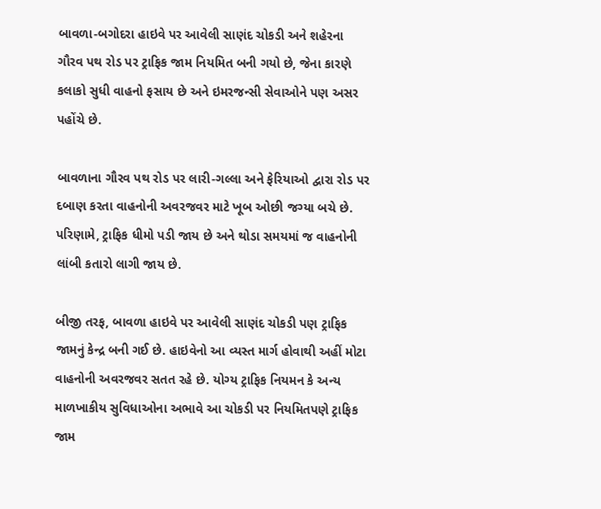બાવળા-બગોદરા હાઇવે પર આવેલી સાણંદ ચોકડી અને શહેરના ગૌરવ પથ રોડ પર ટ્રાફિક જામ નિયમિત બની ગયો છે, જેના કારણે કલાકો સુધી વાહનો ફસાય છે અને ઇમરજન્સી સેવાઓને પણ અસર પહોંચે છે.

બાવળાના ગૌરવ પથ રોડ પર લારી-ગલ્લા અને ફેરિયાઓ દ્વારા રોડ પર દબાણ કરતા વાહનોની અવરજવર માટે ખૂબ ઓછી જગ્યા બચે છે. પરિણામે, ટ્રાફિક ધીમો પડી જાય છે અને થોડા સમયમાં જ વાહનોની લાંબી કતારો લાગી જાય છે.

બીજી તરફ, બાવળા હાઇવે પર આવેલી સાણંદ ચોકડી પણ ટ્રાફિક જામનું કેન્દ્ર બની ગઈ છે. હાઇવેનો આ વ્યસ્ત માર્ગ હોવાથી અહીં મોટા વાહનોની અવરજવર સતત રહે છે. યોગ્ય ટ્રાફિક નિયમન કે અન્ય માળખાકીય સુવિધાઓના અભાવે આ ચોકડી પર નિયમિતપણે ટ્રાફિક જામ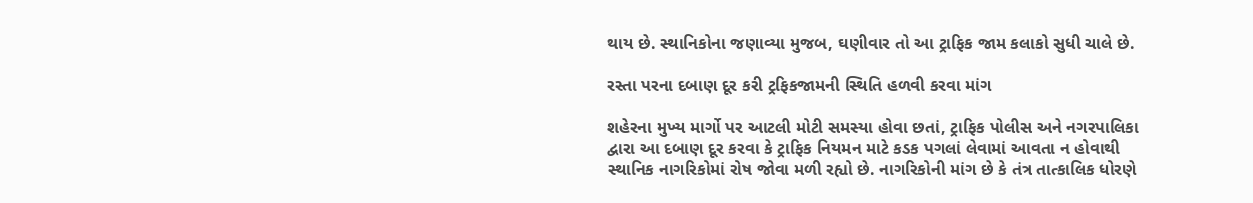થાય છે. સ્થાનિકોના જણાવ્યા મુજબ, ઘણીવાર તો આ ટ્રાફિક જામ કલાકો સુધી ચાલે છે.

રસ્તા પરના દબાણ દૂર કરી ટ્રફિકજામની સ્થિતિ હળવી કરવા માંગ

શહેરના મુખ્ય માર્ગો પર આટલી મોટી સમસ્યા હોવા છતાં, ટ્રાફિક પોલીસ અને નગરપાલિકા દ્વારા આ દબાણ દૂર કરવા કે ટ્રાફિક નિયમન માટે કડક પગલાં લેવામાં આવતા ન હોવાથી સ્થાનિક નાગરિકોમાં રોષ જોવા મળી રહ્યો છે. નાગરિકોની માંગ છે કે તંત્ર તાત્કાલિક ધોરણે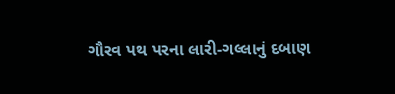ગૌરવ પથ પરના લારી-ગલ્લાનું દબાણ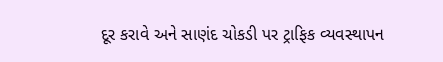દૂર કરાવે અને સાણંદ ચોકડી પર ટ્રાફિક વ્યવસ્થાપન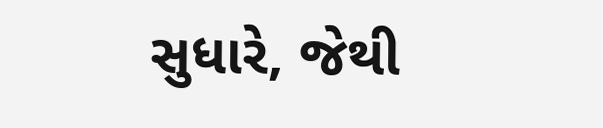સુધારે, જેથી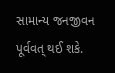સામાન્ય જનજીવન પૂર્વવત્ થઈ શકે.